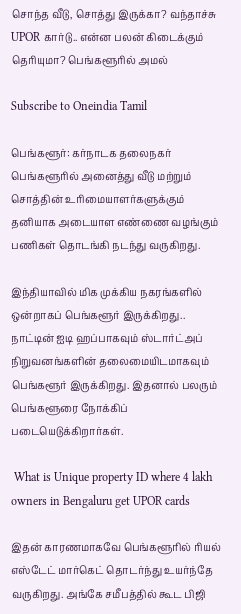சொந்த வீடு, சொத்து இருக்கா? வந்தாச்சு UPOR கார்டு.. என்ன பலன் கிடைக்கும் தெரியுமா? பெங்களூரில் அமல்

Subscribe to Oneindia Tamil

பெங்களூர்: கர்நாடக தலைநகர் பெங்களூரில் அனைத்து வீடு மற்றும் சொத்தின் உரிமையாளர்களுக்கும் தனியாக அடையாள எண்ணை வழங்கும் பணிகள் தொடங்கி நடந்து வருகிறது.

இந்தியாவில் மிக முக்கிய நகரங்களில் ஒன்றாகப் பெங்களூர் இருக்கிறது.. நாட்டின் ஐடி ஹப்பாகவும் ஸ்டார்ட்அப் நிறுவனங்களின் தலைமையிடமாகவும் பெங்களூர் இருக்கிறது. இதனால் பலரும் பெங்களூரை நோக்கிப் படையெடுக்கிறார்கள்.

 What is Unique property ID where 4 lakh owners in Bengaluru get UPOR cards

இதன் காரணமாகவே பெங்களூரில் ரியல் எஸ்டேட் மார்கெட் தொடர்ந்து உயர்ந்தே வருகிறது. அங்கே சமீபத்தில் கூட பிஜி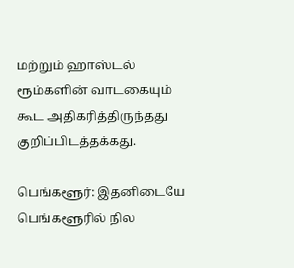மற்றும் ஹாஸ்டல் ரூம்களின் வாடகையும் கூட அதிகரித்திருந்தது குறிப்பிடத்தக்கது.

பெங்களூர்: இதனிடையே பெங்களூரில் நில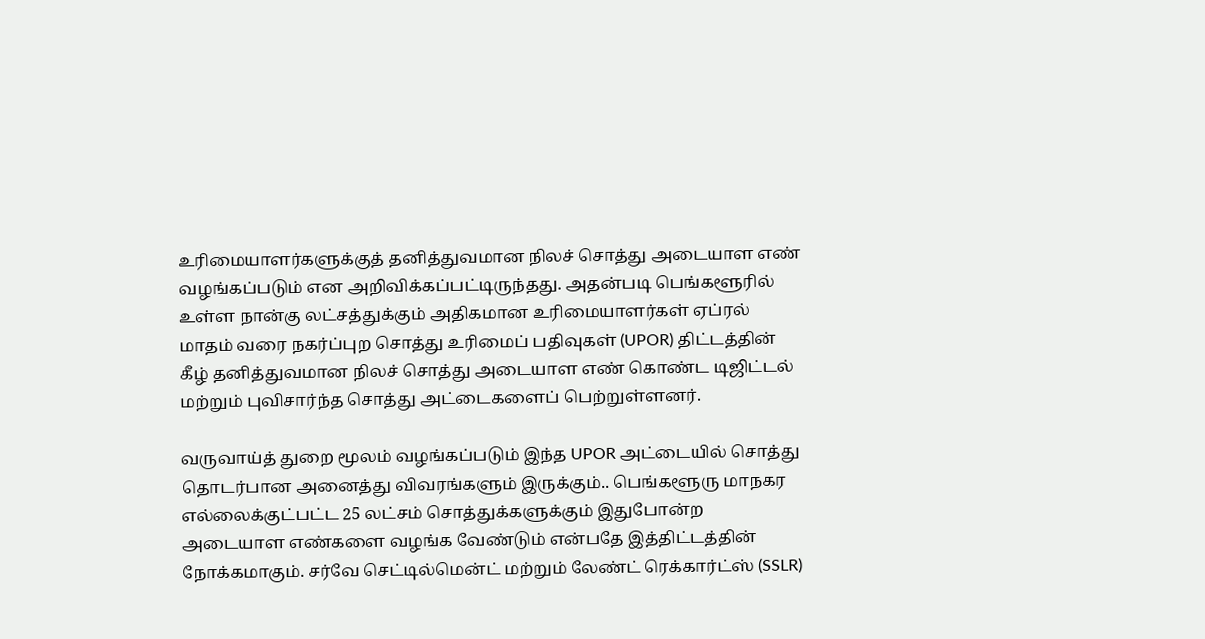உரிமையாளர்களுக்குத் தனித்துவமான நிலச் சொத்து அடையாள எண் வழங்கப்படும் என அறிவிக்கப்பட்டிருந்தது. அதன்படி பெங்களூரில் உள்ள நான்கு லட்சத்துக்கும் அதிகமான உரிமையாளர்கள் ஏப்ரல் மாதம் வரை நகர்ப்புற சொத்து உரிமைப் பதிவுகள் (UPOR) திட்டத்தின் கீழ் தனித்துவமான நிலச் சொத்து அடையாள எண் கொண்ட டிஜிட்டல் மற்றும் புவிசார்ந்த சொத்து அட்டைகளைப் பெற்றுள்ளனர்.

வருவாய்த் துறை மூலம் வழங்கப்படும் இந்த UPOR அட்டையில் சொத்து தொடர்பான அனைத்து விவரங்களும் இருக்கும்.. பெங்களூரு மாநகர எல்லைக்குட்பட்ட 25 லட்சம் சொத்துக்களுக்கும் இதுபோன்ற அடையாள எண்களை வழங்க வேண்டும் என்பதே இத்திட்டத்தின் நோக்கமாகும். சர்வே செட்டில்மென்ட் மற்றும் லேண்ட் ரெக்கார்ட்ஸ் (SSLR)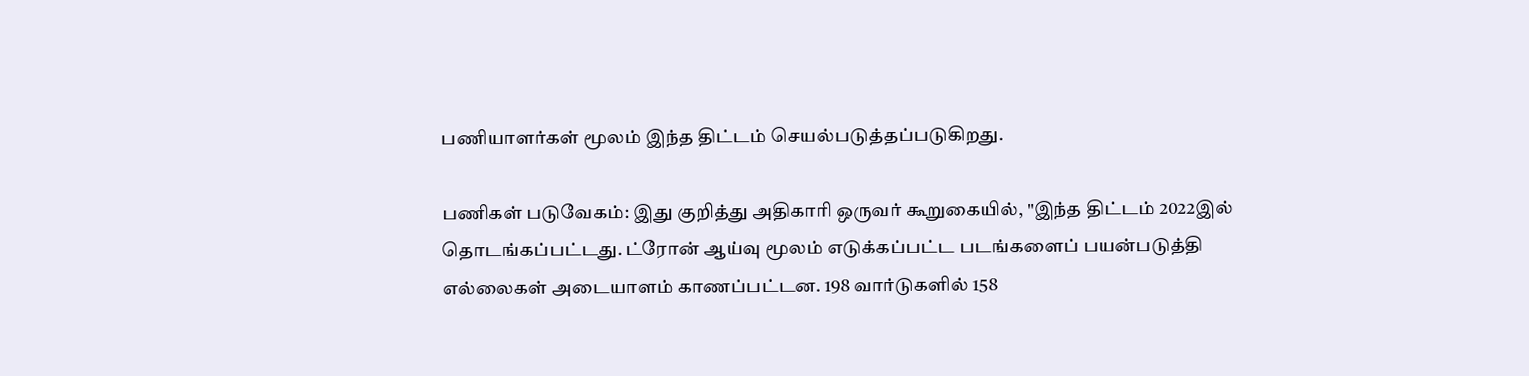பணியாளர்கள் மூலம் இந்த திட்டம் செயல்படுத்தப்படுகிறது.

பணிகள் படுவேகம்: இது குறித்து அதிகாரி ஒருவர் கூறுகையில், "இந்த திட்டம் 2022இல் தொடங்கப்பட்டது. ட்ரோன் ஆய்வு மூலம் எடுக்கப்பட்ட படங்களைப் பயன்படுத்தி எல்லைகள் அடையாளம் காணப்பட்டன. 198 வார்டுகளில் 158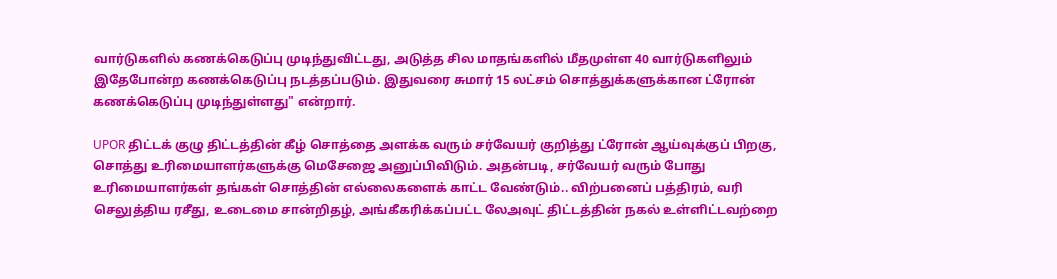வார்டுகளில் கணக்கெடுப்பு முடிந்துவிட்டது, அடுத்த சில மாதங்களில் மீதமுள்ள 40 வார்டுகளிலும் இதேபோன்ற கணக்கெடுப்பு நடத்தப்படும். இதுவரை சுமார் 15 லட்சம் சொத்துக்களுக்கான ட்ரோன் கணக்கெடுப்பு முடிந்துள்ளது" என்றார்.

UPOR திட்டக் குழு திட்டத்தின் கீழ் சொத்தை அளக்க வரும் சர்வேயர் குறித்து ட்ரோன் ஆய்வுக்குப் பிறகு, சொத்து உரிமையாளர்களுக்கு மெசேஜை அனுப்பிவிடும். அதன்படி, சர்வேயர் வரும் போது உரிமையாளர்கள் தங்கள் சொத்தின் எல்லைகளைக் காட்ட வேண்டும்.. விற்பனைப் பத்திரம், வரி செலுத்திய ரசீது, உடைமை சான்றிதழ், அங்கீகரிக்கப்பட்ட லேஅவுட் திட்டத்தின் நகல் உள்ளிட்டவற்றை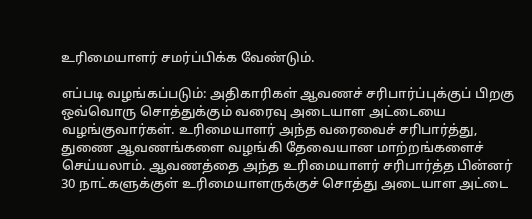உரிமையாளர் சமர்ப்பிக்க வேண்டும்.

எப்படி வழங்கப்படும்: அதிகாரிகள் ஆவணச் சரிபார்ப்புக்குப் பிறகு ஒவ்வொரு சொத்துக்கும் வரைவு அடையாள அட்டையை வழங்குவார்கள். உரிமையாளர் அந்த வரைவைச் சரிபார்த்து, துணை ஆவணங்களை வழங்கி தேவையான மாற்றங்களைச் செய்யலாம். ஆவணத்தை அந்த உரிமையாளர் சரிபார்த்த பின்னர் 30 நாட்களுக்குள் உரிமையாளருக்குச் சொத்து அடையாள அட்டை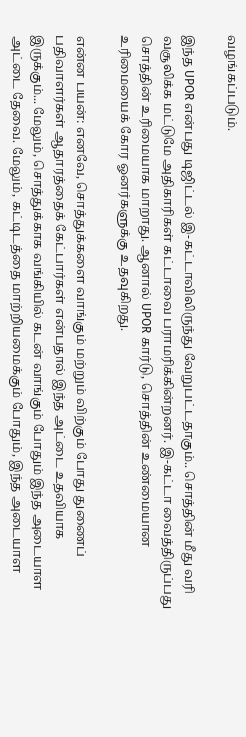வழங்கப்படும்.

இந்த UPOR என்பது டிஜிட்டல் இ-கட்டாவிலிருந்து வேறுபட்டதாகும்.. சொத்தின் மீது வரி வசூலிக்க மட்டுமே அதிகாரிகள் கட்டாவை பராமரிக்கின்றனர். இ-கட்டா வைத்திருப்பது சொத்தின் உரிமையாக மாறாது. ஆனால் UPOR கார்டு, சொத்தின் உண்மையான உரிமையைக் கோர ஓனர்களுக்கு உதவுகிறது.

என்ன பயன்: எனவே, சொத்துக்களை வாங்கும் மற்றும் விற்கும் போது துணைப் பதிவாளர்கள் ஆதாரத்தைக் கேட்பார்கள் என்பதால் இந்த அட்டை உதவியாக இருக்கும்... மேலும், சொத்துக்காக வங்கியில் கடன் வாங்கும் போதும் இந்த அடையாள அட்டை தேவை. மேலும், கட்டிடத்தை மாற்றியமைக்கும் போதும், இந்த அடையாள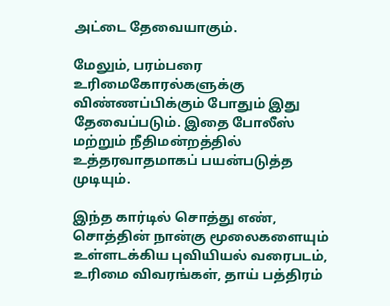அட்டை தேவையாகும்.

மேலும், பரம்பரை உரிமைகோரல்களுக்கு விண்ணப்பிக்கும் போதும் இது தேவைப்படும். இதை போலீஸ் மற்றும் நீதிமன்றத்தில் உத்தரவாதமாகப் பயன்படுத்த முடியும்.

இந்த கார்டில் சொத்து எண், சொத்தின் நான்கு மூலைகளையும் உள்ளடக்கிய புவியியல் வரைபடம், உரிமை விவரங்கள், தாய் பத்திரம்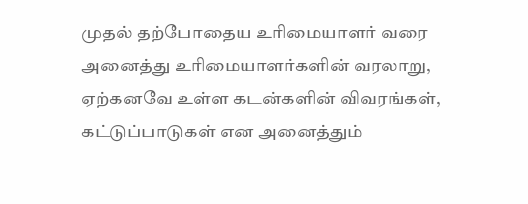முதல் தற்போதைய உரிமையாளர் வரை அனைத்து உரிமையாளர்களின் வரலாறு, ஏற்கனவே உள்ள கடன்களின் விவரங்கள், கட்டுப்பாடுகள் என அனைத்தும்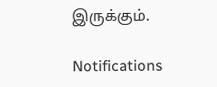இருக்கும்.

Notifications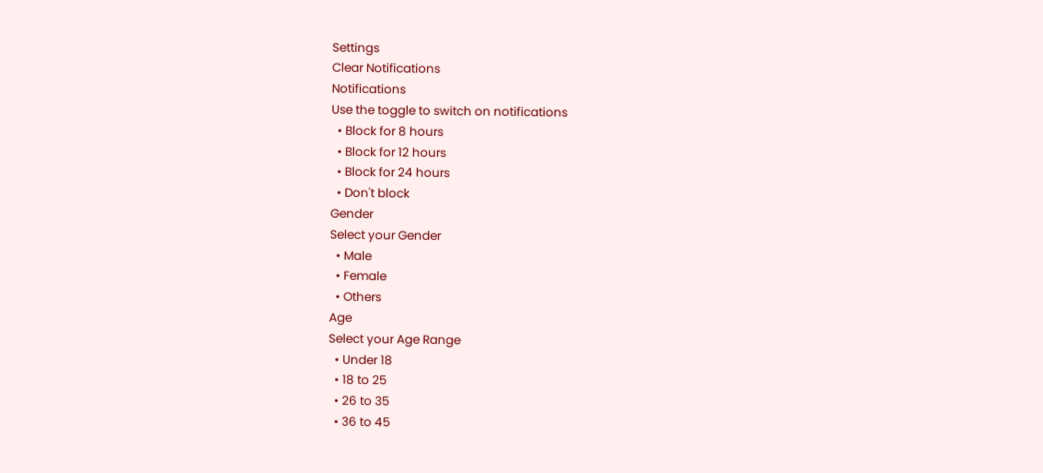Settings
Clear Notifications
Notifications
Use the toggle to switch on notifications
  • Block for 8 hours
  • Block for 12 hours
  • Block for 24 hours
  • Don't block
Gender
Select your Gender
  • Male
  • Female
  • Others
Age
Select your Age Range
  • Under 18
  • 18 to 25
  • 26 to 35
  • 36 to 45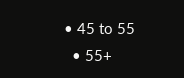• 45 to 55
  • 55+